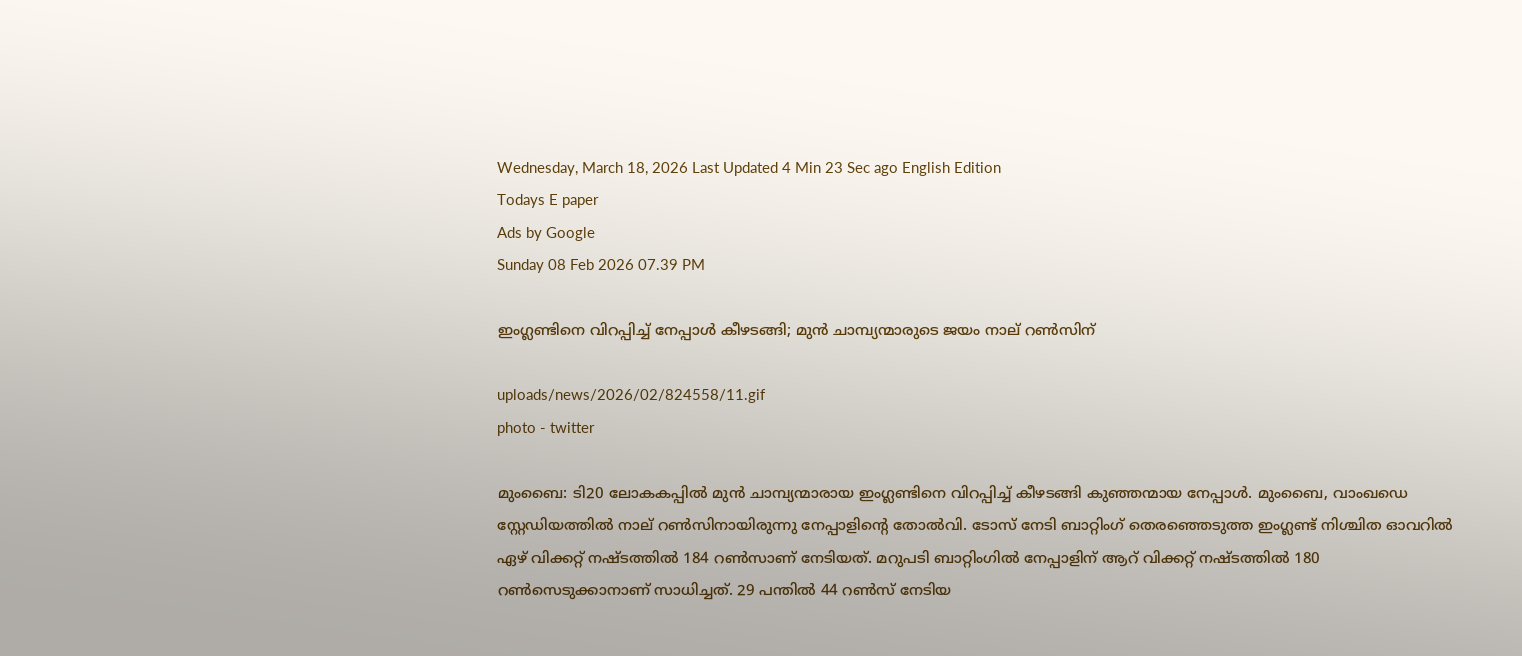Wednesday, March 18, 2026 Last Updated 4 Min 23 Sec ago English Edition
Todays E paper
Ads by Google
Sunday 08 Feb 2026 07.39 PM

ഇംഗ്ലണ്ടിനെ വിറപ്പിച്ച് നേപ്പാള്‍ കീഴടങ്ങി; മുന്‍ ചാമ്പ്യന്മാരുടെ ജയം നാല് റണ്‍സിന്

uploads/news/2026/02/824558/11.gif
photo - twitter

മുംബൈ: ടി20 ലോകകപ്പില്‍ മുന്‍ ചാമ്പ്യന്മാരായ ഇംഗ്ലണ്ടിനെ വിറപ്പിച്ച് കീഴടങ്ങി കുഞ്ഞന്മായ നേപ്പാള്‍. മുംബൈ, വാംഖഡെ സ്റ്റേഡിയത്തില്‍ നാല് റണ്‍സിനായിരുന്നു നേപ്പാളിന്റെ തോല്‍വി. ടോസ് നേടി ബാറ്റിംഗ് തെരഞ്ഞെടുത്ത ഇംഗ്ലണ്ട് നിശ്ചിത ഓവറില്‍ ഏഴ് വിക്കറ്റ് നഷ്ടത്തില്‍ 184 റണ്‍സാണ് നേടിയത്. മറുപടി ബാറ്റിംഗില്‍ നേപ്പാളിന് ആറ് വിക്കറ്റ് നഷ്ടത്തില്‍ 180 റണ്‍സെടുക്കാനാണ് സാധിച്ചത്. 29 പന്തില്‍ 44 റണ്‍സ് നേടിയ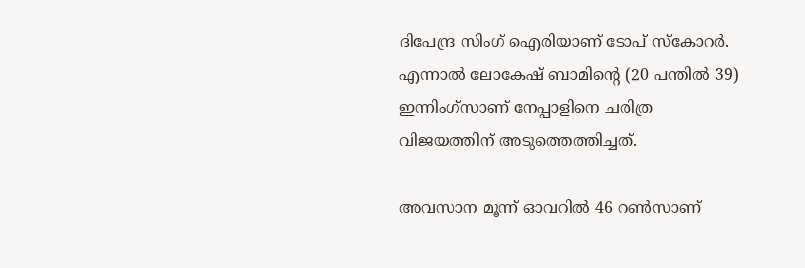ദിപേന്ദ്ര സിംഗ് ഐരിയാണ് ടോപ് സ്‌കോറര്‍. എന്നാല്‍ ലോകേഷ് ബാമിന്റെ (20 പന്തില്‍ 39) ഇന്നിംഗ്‌സാണ് നേപ്പാളിനെ ചരിത്ര വിജയത്തിന് അടുത്തെത്തിച്ചത്.

അവസാന മൂന്ന് ഓവറില്‍ 46 റണ്‍സാണ്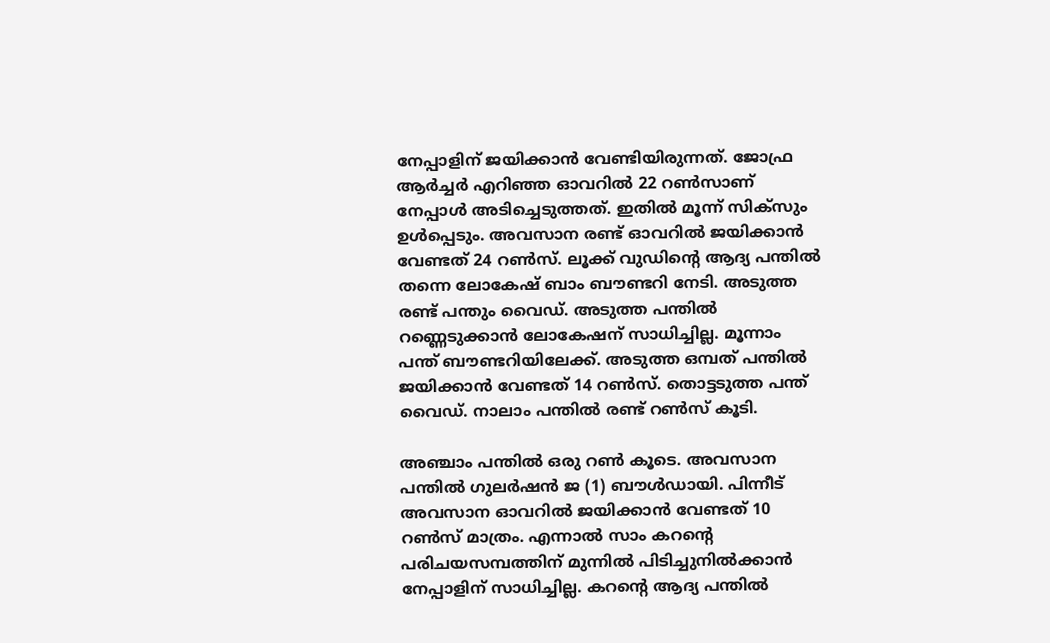നേപ്പാളിന് ജയിക്കാന്‍ വേണ്ടിയിരുന്നത്. ജോഫ്ര ആര്‍ച്ചര്‍ എറിഞ്ഞ ഓവറില്‍ 22 റണ്‍സാണ് നേപ്പാള്‍ അടിച്ചെടുത്തത്. ഇതില്‍ മൂന്ന് സിക്‌സും ഉള്‍പ്പെടും. അവസാന രണ്ട് ഓവറില്‍ ജയിക്കാന്‍ വേണ്ടത് 24 റണ്‍സ്. ലൂക്ക് വുഡിന്റെ ആദ്യ പന്തില്‍ തന്നെ ലോകേഷ് ബാം ബൗണ്ടറി നേടി. അടുത്ത രണ്ട് പന്തും വൈഡ്. അടുത്ത പന്തില്‍ റണ്ണെടുക്കാന്‍ ലോകേഷന് സാധിച്ചില്ല. മൂന്നാം പന്ത് ബൗണ്ടറിയിലേക്ക്. അടുത്ത ഒമ്പത് പന്തില്‍ ജയിക്കാന്‍ വേണ്ടത് 14 റണ്‍സ്. തൊട്ടടുത്ത പന്ത് വൈഡ്. നാലാം പന്തില്‍ രണ്ട് റണ്‍സ് കൂടി.

അഞ്ചാം പന്തില്‍ ഒരു റണ്‍ കൂടെ. അവസാന പന്തില്‍ ഗുലര്‍ഷന്‍ ജ (1) ബൗള്‍ഡായി. പിന്നീട് അവസാന ഓവറില്‍ ജയിക്കാന്‍ വേണ്ടത് 10 റണ്‍സ് മാത്രം. എന്നാല്‍ സാം കറന്റെ പരിചയസമ്പത്തിന് മുന്നില്‍ പിടിച്ചുനില്‍ക്കാന്‍ നേപ്പാളിന് സാധിച്ചില്ല. കറന്റെ ആദ്യ പന്തില്‍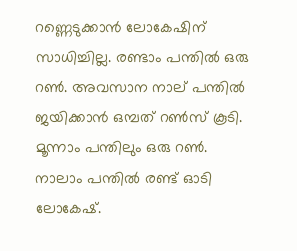റണ്ണെടുക്കാന്‍ ലോകേഷിന് സാധിച്ചില്ല. രണ്ടാം പന്തില്‍ ഒരു റണ്‍. അവസാന നാല് പന്തില്‍ ജയിക്കാന്‍ ഒമ്പത് റണ്‍സ് കൂടി. മൂന്നാം പന്തിലും ഒരു റണ്‍. നാലാം പന്തില്‍ രണ്ട് ഓടി ലോകേഷ്.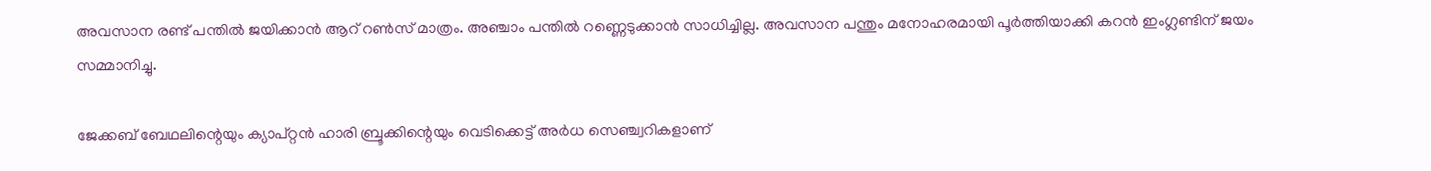അവസാന രണ്ട് പന്തില്‍ ജയിക്കാന്‍ ആറ് റണ്‍സ് മാത്രം. അഞ്ചാം പന്തില്‍ റണ്ണെടുക്കാന്‍ സാധിച്ചില്ല. അവസാന പന്തും മനോഹരമായി പൂര്‍ത്തിയാക്കി കറന്‍ ഇംഗ്ലണ്ടിന് ജയം സമ്മാനിച്ചു.

ജേക്കബ് ബേഥലിന്റെയും ക്യാപ്റ്റന്‍ ഹാരി ബ്രൂക്കിന്റെയും വെടിക്കെട്ട് അര്‍ധ സെഞ്ച്വറികളാണ്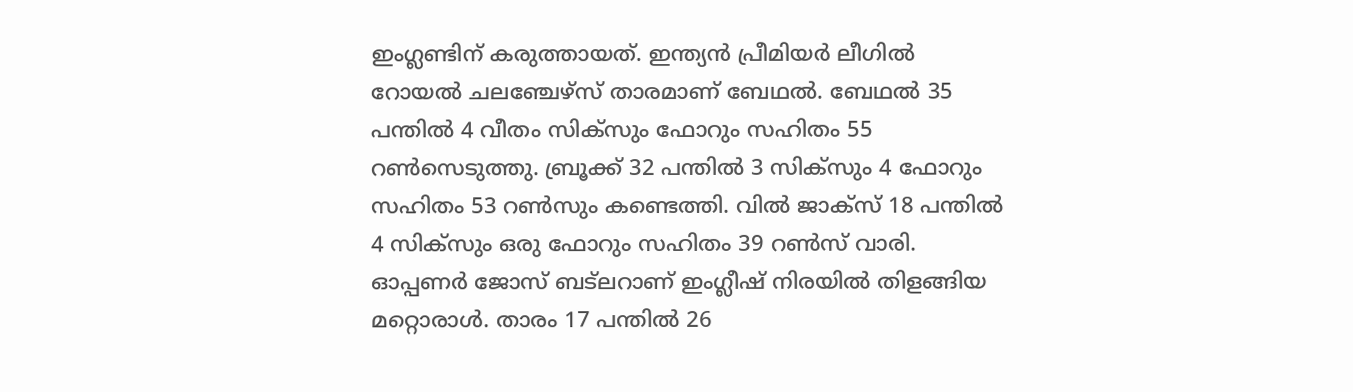ഇംഗ്ലണ്ടിന് കരുത്തായത്. ഇന്ത്യന്‍ പ്രീമിയര്‍ ലീഗില്‍ റോയല്‍ ചലഞ്ചേഴ്‌സ് താരമാണ് ബേഥല്‍. ബേഥല്‍ 35 പന്തില്‍ 4 വീതം സിക്‌സും ഫോറും സഹിതം 55 റണ്‍സെടുത്തു. ബ്രൂക്ക് 32 പന്തില്‍ 3 സിക്‌സും 4 ഫോറും സഹിതം 53 റണ്‍സും കണ്ടെത്തി. വില്‍ ജാക്‌സ് 18 പന്തില്‍ 4 സിക്‌സും ഒരു ഫോറും സഹിതം 39 റണ്‍സ് വാരി. ഓപ്പണര്‍ ജോസ് ബട്‌ലറാണ് ഇംഗ്ലീഷ് നിരയിൽ‌ തിളങ്ങിയ മറ്റൊരാള്‍. താരം 17 പന്തില്‍ 26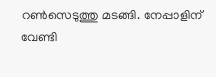റണ്‍സെടുത്തു മടങ്ങി. നേപ്പാളിന് വേണ്ടി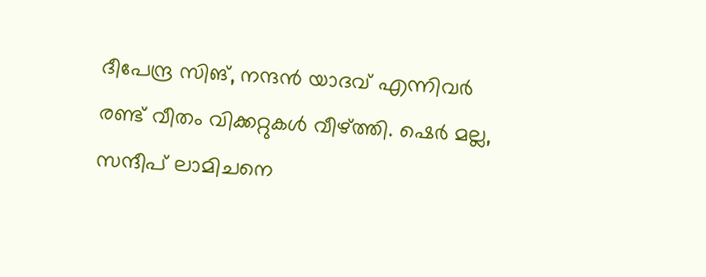ദീപേന്ദ്ര സിങ്, നന്ദന്‍ യാദവ് എന്നിവര്‍ രണ്ട് വീതം വിക്കറ്റുകള്‍ വീഴ്ത്തി. ഷെര്‍ മല്ല, സന്ദീപ് ലാമിചനെ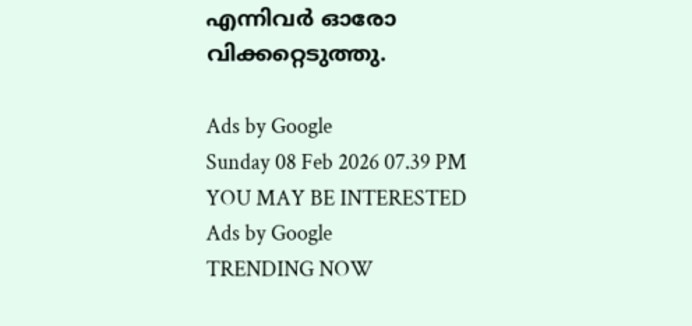എന്നിവര്‍ ഓരോ വിക്കറ്റെടുത്തു.

Ads by Google
Sunday 08 Feb 2026 07.39 PM
YOU MAY BE INTERESTED
Ads by Google
TRENDING NOW